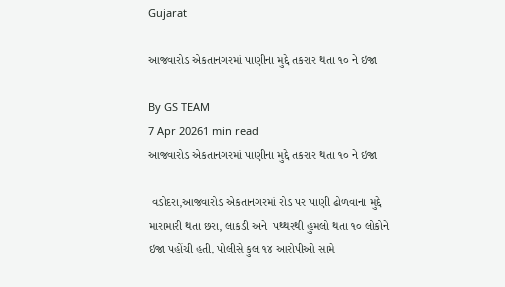Gujarat

આજવારોડ એકતાનગરમાં પાણીના મુદ્દે તકરાર થતા ૧૦ ને ઇજા

By GS TEAM
7 Apr 20261 min read
આજવારોડ એકતાનગરમાં પાણીના મુદ્દે તકરાર થતા ૧૦ ને ઇજા

 વડોદરા,આજવારોડ એકતાનગરમાં રોડ પર પાણી ઢોળવાના મુદ્દે મારામારી થતા છરા, લાકડી અને  પથ્થરથી હુમલો થતા ૧૦ લોકોને ઇજા પહોંચી હતી. પોલીસે કુલ ૧૪ આરોપીઓ સામે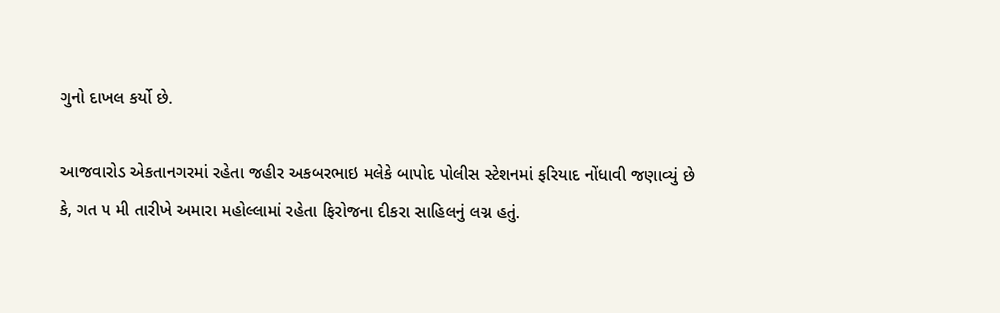ગુનો દાખલ કર્યો છે.

આજવારોડ એકતાનગરમાં રહેતા જહીર અકબરભાઇ મલેકે બાપોદ પોલીસ સ્ટેશનમાં ફરિયાદ નોંધાવી જણાવ્યું છે કે, ગત ૫ મી તારીખે અમારા મહોલ્લામાં રહેતા ફિરોજના દીકરા સાહિલનું લગ્ન હતું.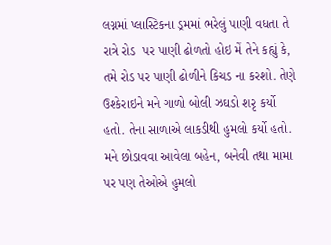લગ્નમાં પ્લાસ્ટિકના ડ્રમમાં ભરેલું પાણી વધતા તે  રાત્રે રોડ  પર પાણી ઢોળતો હોઇ મેં તેને કહ્યું કે, તમે રોડ પર પાણી ઢોળીને કિચડ ના કરશો. તેણે ઉશ્કેરાઇને મને ગાળો બોલી ઝઘડો શરૃ કર્યો હતો. તેના સાળાએ લાકડીથી હુમલો કર્યો હતો. મને છોડાવવા આવેલા બહેન, બનેવી તથા મામા  પર પણ તેઓએ હુમલો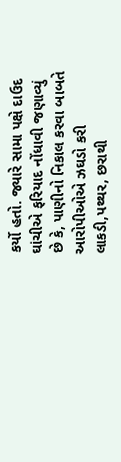કર્યો હતો. જ્યારે સામા પક્ષે દાઉદ ઘાંચીએ ફરિયાદ નોંધાવી જણાવ્યું છે કે, પાણીનો નિકાલ કરવા બાબતે આરોપીઓએ ઝઘડો કરી લાકડી,પથ્થર, છરાથી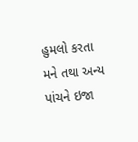હુમલો કરતા મને તથા અન્ય  પાંચને ઇજા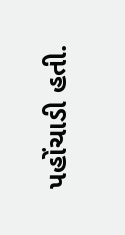પહોંચાડી હતી.